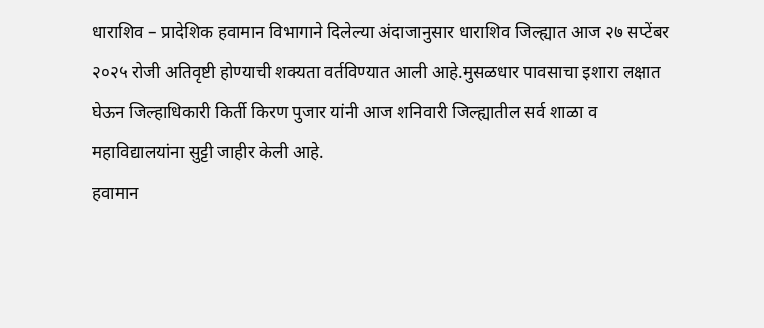धाराशिव – प्रादेशिक हवामान विभागाने दिलेल्या अंदाजानुसार धाराशिव जिल्ह्यात आज २७ सप्टेंबर २०२५ रोजी अतिवृष्टी होण्याची शक्यता वर्तविण्यात आली आहे.मुसळधार पावसाचा इशारा लक्षात घेऊन जिल्हाधिकारी किर्ती किरण पुजार यांनी आज शनिवारी जिल्ह्यातील सर्व शाळा व महाविद्यालयांना सुट्टी जाहीर केली आहे.
हवामान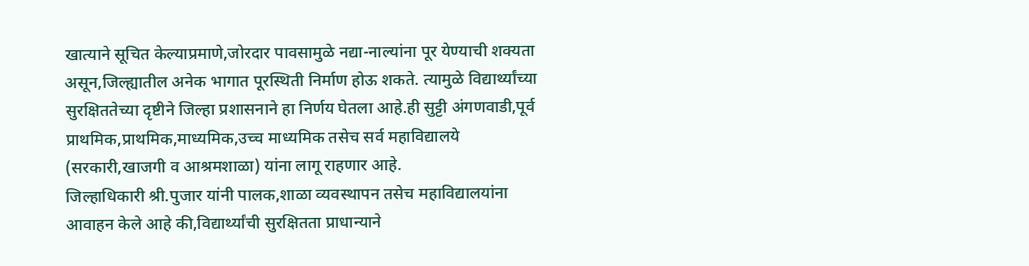खात्याने सूचित केल्याप्रमाणे,जोरदार पावसामुळे नद्या-नाल्यांना पूर येण्याची शक्यता असून,जिल्ह्यातील अनेक भागात पूरस्थिती निर्माण होऊ शकते. त्यामुळे विद्यार्थ्यांच्या सुरक्षिततेच्या दृष्टीने जिल्हा प्रशासनाने हा निर्णय घेतला आहे.ही सुट्टी अंगणवाडी,पूर्व प्राथमिक,प्राथमिक,माध्यमिक,उच्च माध्यमिक तसेच सर्व महाविद्यालये (सरकारी,खाजगी व आश्रमशाळा) यांना लागू राहणार आहे.
जिल्हाधिकारी श्री.पुजार यांनी पालक,शाळा व्यवस्थापन तसेच महाविद्यालयांना आवाहन केले आहे की,विद्यार्थ्यांची सुरक्षितता प्राधान्याने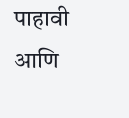पाहावी आणि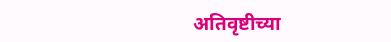अतिवृष्टीच्या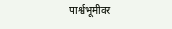पार्श्वभूमीवर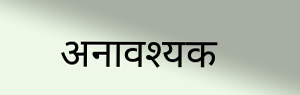अनावश्यक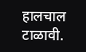हालचाल टाळावी.